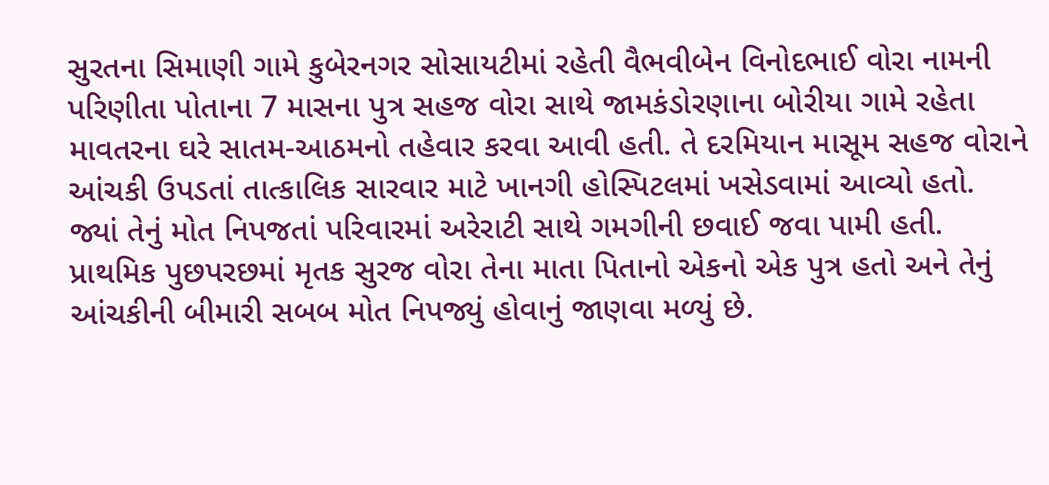સુરતના સિમાણી ગામે કુબેરનગર સોસાયટીમાં રહેતી વૈભવીબેન વિનોદભાઈ વોરા નામની પરિણીતા પોતાના 7 માસના પુત્ર સહજ વોરા સાથે જામકંડોરણાના બોરીયા ગામે રહેતા માવતરના ઘરે સાતમ-આઠમનો તહેવાર કરવા આવી હતી. તે દરમિયાન માસૂમ સહજ વોરાને આંચકી ઉપડતાં તાત્કાલિક સારવાર માટે ખાનગી હોસ્પિટલમાં ખસેડવામાં આવ્યો હતો. જ્યાં તેનું મોત નિપજતાં પરિવારમાં અરેરાટી સાથે ગમગીની છવાઈ જવા પામી હતી. પ્રાથમિક પુછપરછમાં મૃતક સુરજ વોરા તેના માતા પિતાનો એકનો એક પુત્ર હતો અને તેનું આંચકીની બીમારી સબબ મોત નિપજ્યું હોવાનું જાણવા મળ્યું છે.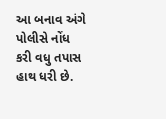આ બનાવ અંગે પોલીસે નોંધ કરી વધુ તપાસ હાથ ધરી છે.